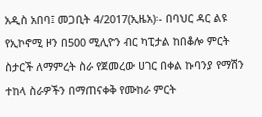አዲስ አበባ፤ መጋቢት 4/2017(ኢዜአ)፡- በባህር ዳር ልዩ የኢኮኖሚ ዞን በ500 ሚሊዮን ብር ካፒታል ከበቆሎ ምርት ስታርች ለማምረት ስራ የጀመረው ሀገር በቀል ኩባንያ የማሽን ተከላ ስራዎችን በማጠናቀቅ የሙከራ ምርት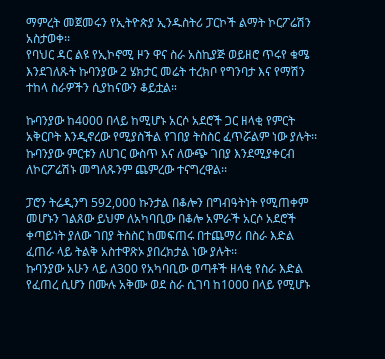ማምረት መጀመሩን የኢትዮጵያ ኢንዱስትሪ ፓርኮች ልማት ኮርፖሬሽን አስታወቀ፡፡
የባህር ዳር ልዩ የኢኮኖሚ ዞን ዋና ስራ አስኪያጅ ወይዘሮ ጥሩየ ቁሜ እንደገለጹት ኩባንያው 2 ሄክታር መሬት ተረክቦ የግንባታ እና የማሽን ተከላ ስራዎችን ሲያከናውን ቆይቷል።

ኩባንያው ከ4000 በላይ ከሚሆኑ አርሶ አደሮች ጋር ዘላቂ የምርት አቅርቦት እንዲኖረው የሚያስችል የገበያ ትስስር ፈጥሯልም ነው ያሉት፡፡
ኩባንያው ምርቱን ለሀገር ውስጥ እና ለውጭ ገበያ እንደሚያቀርብ ለኮርፖሬሽኑ መግለጹንም ጨምረው ተናግረዋል፡፡

ፓሮን ትሬዲንግ 592,000 ኩንታል በቆሎን በግብዓትነት የሚጠቀም መሆኑን ገልጸው ይህም ለአካባቢው በቆሎ አምራች አርሶ አደሮች ቀጣይነት ያለው ገበያ ትስስር ከመፍጠሩ በተጨማሪ በስራ እድል ፈጠራ ላይ ትልቅ አስተዋጽኦ ያበረክታል ነው ያሉት፡፡
ኩባንያው አሁን ላይ ለ300 የአካባቢው ወጣቶች ዘላቂ የስራ እድል የፈጠረ ሲሆን በሙሉ አቅሙ ወደ ስራ ሲገባ ከ1000 በላይ የሚሆኑ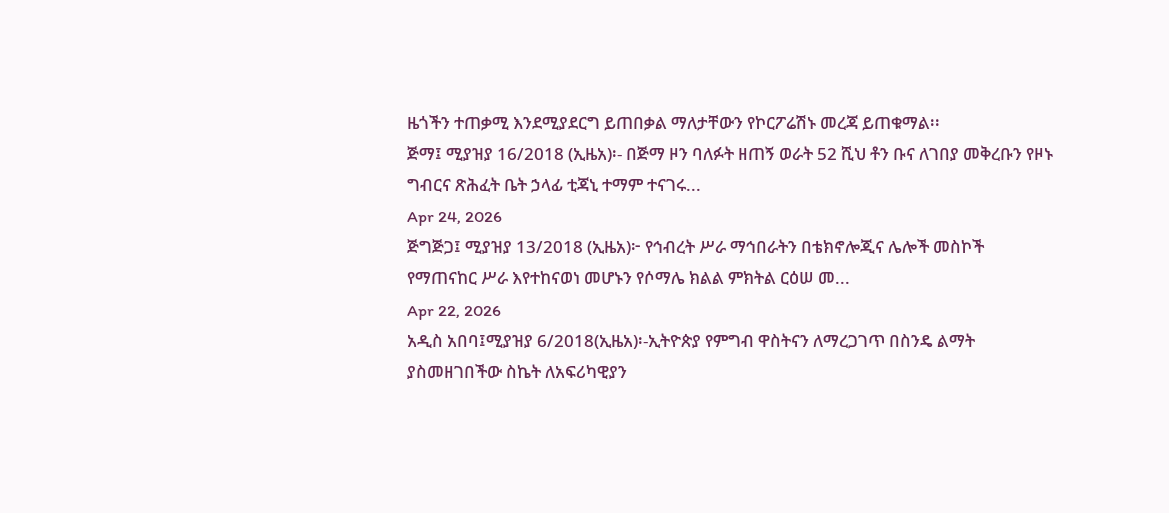ዜጎችን ተጠቃሚ እንደሚያደርግ ይጠበቃል ማለታቸውን የኮርፖሬሽኑ መረጃ ይጠቁማል፡፡
ጅማ፤ ሚያዝያ 16/2018 (ኢዜአ)፡- በጅማ ዞን ባለፉት ዘጠኝ ወራት 52 ሺህ ቶን ቡና ለገበያ መቅረቡን የዞኑ ግብርና ጽሕፈት ቤት ኃላፊ ቲጃኒ ተማም ተናገሩ...
Apr 24, 2026
ጅግጅጋ፤ ሚያዝያ 13/2018 (ኢዜአ)፦ የኅብረት ሥራ ማኅበራትን በቴክኖሎጂና ሌሎች መስኮች የማጠናከር ሥራ እየተከናወነ መሆኑን የሶማሌ ክልል ምክትል ርዕሠ መ...
Apr 22, 2026
አዲስ አበባ፤ሚያዝያ 6/2018(ኢዜአ)፡-ኢትዮጵያ የምግብ ዋስትናን ለማረጋገጥ በስንዴ ልማት ያስመዘገበችው ስኬት ለአፍሪካዊያን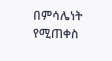በምሳሌነት የሚጠቀስ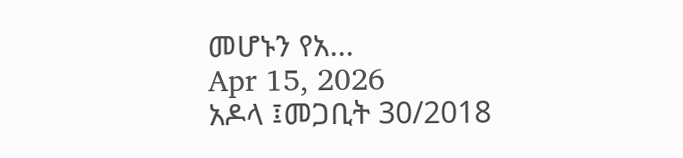መሆኑን የአ...
Apr 15, 2026
አዶላ ፤መጋቢት 30/2018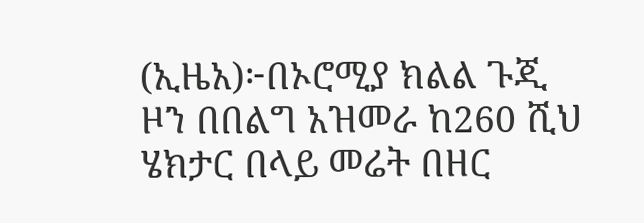(ኢዜአ)፦በኦሮሚያ ክልል ጉጂ ዞን በበልግ አዝመራ ከ260 ሺህ ሄክታር በላይ መሬት በዘር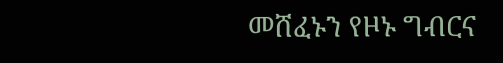መሸፈኑን የዞኑ ግብርና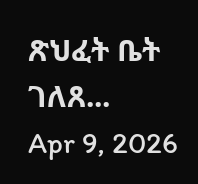ጽህፈት ቤት ገለጸ...
Apr 9, 2026